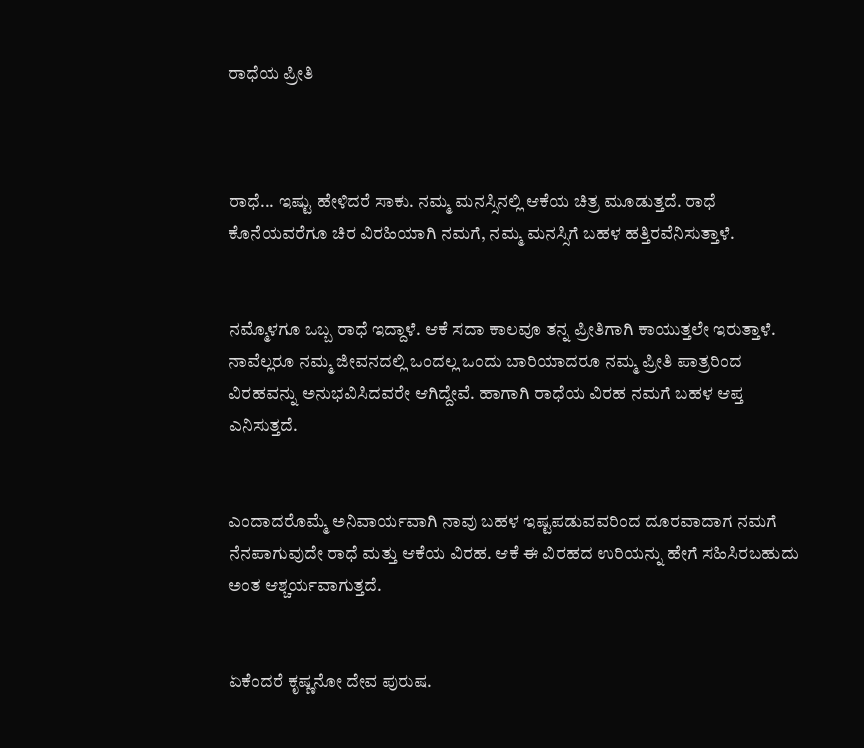ರಾಧೆಯ ಪ್ರೀತಿ



ರಾಧೆ... ಇಷ್ಟು ಹೇಳಿದರೆ ಸಾಕು. ನಮ್ಮ ಮನಸ್ಸಿನಲ್ಲಿ ಆಕೆಯ ಚಿತ್ರ ಮೂಡುತ್ತದೆ. ರಾಧೆ ಕೊನೆಯವರೆಗೂ ಚಿರ ವಿರಹಿಯಾಗಿ ನಮಗೆ, ನಮ್ಮ ಮನಸ್ಸಿಗೆ ಬಹಳ ಹತ್ತಿರವೆನಿಸುತ್ತಾಳೆ.


ನಮ್ಮೊಳಗೂ ಒಬ್ಬ ರಾಧೆ ಇದ್ದಾಳೆ. ಆಕೆ ಸದಾ ಕಾಲವೂ ತನ್ನ ಪ್ರೀತಿಗಾಗಿ ಕಾಯುತ್ತಲೇ ಇರುತ್ತಾಳೆ. ನಾವೆಲ್ಲರೂ ನಮ್ಮ ಜೀವನದಲ್ಲಿ ಒಂದಲ್ಲ ಒಂದು ಬಾರಿಯಾದರೂ ನಮ್ಮ ಪ್ರೀತಿ‌ ಪಾತ್ರರಿಂದ ವಿರಹವನ್ನು ಅನುಭವಿಸಿದವರೇ ಆಗಿದ್ದೇವೆ. ಹಾಗಾಗಿ ರಾಧೆಯ ವಿರಹ ನಮಗೆ ಬಹಳ ಆಪ್ತ ಎನಿಸುತ್ತದೆ.


ಎಂದಾದರೊಮ್ಮೆ ಅನಿವಾರ್ಯವಾಗಿ ನಾವು ಬಹಳ ಇಷ್ಟಪಡುವವರಿಂದ ದೂರವಾದಾಗ ನಮಗೆ ನೆನಪಾಗುವುದೇ ರಾಧೆ ಮತ್ತು ಆಕೆಯ ವಿರಹ. ಆಕೆ ಈ ವಿರಹದ ಉರಿಯನ್ನು ಹೇಗೆ ಸಹಿಸಿರಬಹುದು ಅಂತ ಆಶ್ಚರ್ಯವಾಗುತ್ತದೆ.


ಏಕೆಂದರೆ ಕೃಷ್ಣನೋ ದೇವ ಪುರುಷ.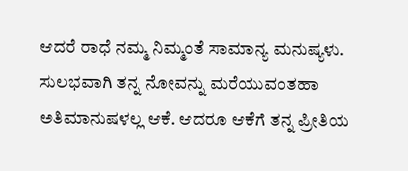ಆದರೆ ರಾಧೆ ನಮ್ಮ ನಿಮ್ಮಂತೆ ಸಾಮಾನ್ಯ ಮನುಷ್ಯಳು. ಸುಲಭವಾಗಿ ತನ್ನ ನೋವನ್ನು ಮರೆಯುವಂತಹಾ ಅತಿಮಾನುಷಳಲ್ಲ ಆಕೆ. ಆದರೂ ಆಕೆಗೆ ತನ್ನ‌ ಪ್ರೀತಿಯ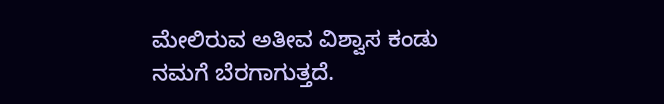ಮೇಲಿರುವ ಅತೀವ ವಿಶ್ವಾಸ ಕಂಡು ನಮಗೆ ಬೆರಗಾಗುತ್ತದೆ.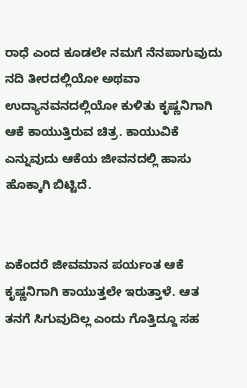ರಾಧೆ ಎಂದ ಕೂಡಲೇ ನಮಗೆ ನೆನಪಾಗುವುದು ನದಿ ತೀರದಲ್ಲಿಯೋ ಅಥವಾ ಉದ್ಯಾನವನದಲ್ಲಿಯೋ ಕುಳಿತು ಕೃಷ್ಣನಿಗಾಗಿ ಆಕೆ ಕಾಯುತ್ತಿರುವ ಚಿತ್ರ. ಕಾಯುವಿಕೆ ಎನ್ನುವುದು ಆಕೆಯ ಜೀವನದಲ್ಲಿ ಹಾಸು ಹೊಕ್ಕಾಗಿ ಬಿಟ್ಟಿದೆ.


ಏಕೆಂದರೆ ಜೀವಮಾನ ಪರ್ಯಂತ ಆಕೆ ಕೃಷ್ಣನಿಗಾಗಿ ಕಾಯುತ್ತಲೇ ಇರುತ್ತಾಳೆ. ಆತ ತನಗೆ ಸಿಗುವುದಿಲ್ಲ ಎಂದು ಗೊತ್ತಿದ್ದೂ ಸಹ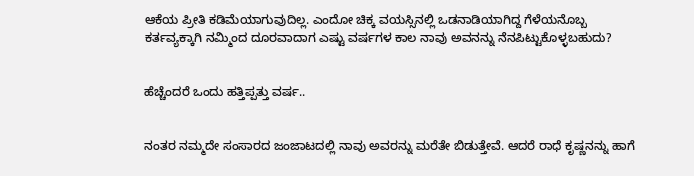ಆಕೆಯ ಪ್ರೀತಿ ಕಡಿಮೆಯಾಗುವುದಿಲ್ಲ. ಎಂದೋ ಚಿಕ್ಕ ವಯಸ್ಸಿನಲ್ಲಿ ಒಡನಾಡಿಯಾಗಿದ್ದ ಗೆಳೆಯನೊಬ್ಬ ಕರ್ತವ್ಯಕ್ಕಾಗಿ ನಮ್ಮಿಂದ ದೂರವಾದಾಗ ಎಷ್ಟು ವರ್ಷಗಳ ಕಾಲ ನಾವು ಅವನನ್ನು ನೆನಪಿಟ್ಟುಕೊಳ್ಳಬಹುದು?


ಹೆಚ್ಚೆಂದರೆ ಒಂದು ಹತ್ತಿಪ್ಪತ್ತು ವರ್ಷ..


ನಂತರ ನಮ್ಮದೇ ಸಂಸಾರದ ಜಂಜಾಟದಲ್ಲಿ ನಾವು ಅವರನ್ನು ಮರೆತೇ ಬಿಡುತ್ತೇವೆ. ಆದರೆ ರಾಧೆ ಕೃಷ್ಣನನ್ನು ಹಾಗೆ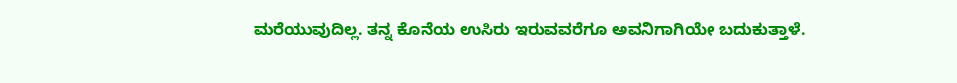ಮರೆಯುವುದಿಲ್ಲ. ತನ್ನ ಕೊನೆಯ ಉಸಿರು ಇರುವವರೆಗೂ ಅವನಿಗಾಗಿಯೇ ಬದುಕುತ್ತಾಳೆ.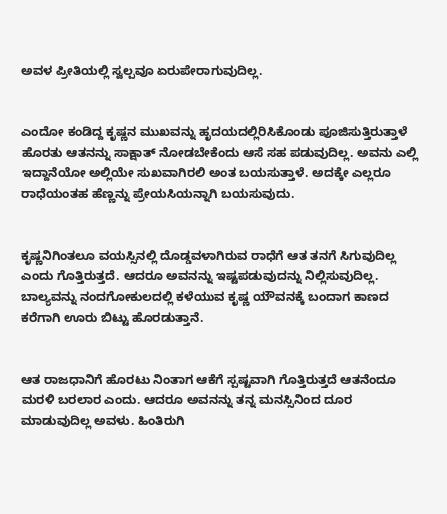ಅವಳ‌ ಪ್ರೀತಿಯಲ್ಲಿ ಸ್ವಲ್ಪವೂ ಏರುಪೇರಾಗುವುದಿಲ್ಲ.


ಎಂದೋ ಕಂಡಿದ್ದ ಕೃಷ್ಣನ ಮುಖವನ್ನು ಹೃದಯದಲ್ಲಿರಿಸಿಕೊಂಡು ಪೂಜಿಸುತ್ತಿರುತ್ತಾಳೆ ಹೊರತು ಆತನನ್ನು ಸಾಕ್ಷಾತ್ ನೋಡಬೇಕೆಂದು ಆಸೆ ಸಹ ಪಡುವುದಿಲ್ಲ. ಅವನು ಎಲ್ಲಿ ಇದ್ದಾನೆಯೋ‌ ಅಲ್ಲಿಯೇ ಸುಖವಾಗಿರಲಿ ಅಂತ ಬಯಸುತ್ತಾಳೆ. ಅದಕ್ಕೇ ಎಲ್ಲರೂ ರಾಧೆಯಂತಹ ಹೆಣ್ಣನ್ನು ಪ್ರೇಯಸಿಯನ್ನಾಗಿ ಬಯಸುವುದು.


ಕೃಷ್ಣನಿಗಿಂತಲೂ ವಯಸ್ಸಿನಲ್ಲಿ ದೊಡ್ಡವಳಾಗಿರುವ ರಾಧೆಗೆ ಆತ ತನಗೆ ಸಿಗುವುದಿಲ್ಲ ಎಂದು ಗೊತ್ತಿರುತ್ತದೆ. ಆದರೂ ಅವನನ್ನು ಇಷ್ಟಪಡುವುದನ್ನು ನಿಲ್ಲಿಸುವುದಿಲ್ಲ. ಬಾಲ್ಯವನ್ನು ನಂದಗೋಕುಲದಲ್ಲಿ ಕಳೆಯುವ ಕೃಷ್ಣ ಯೌವನಕ್ಕೆ ಬಂದಾಗ ಕಾಣದ ಕರೆಗಾಗಿ ಊರು ಬಿಟ್ಟು ಹೊರಡುತ್ತಾನೆ.


ಆತ ರಾಜಧಾನಿಗೆ ಹೊರಟು ನಿಂತಾಗ ಆಕೆಗೆ ಸ್ಪಷ್ಟವಾಗಿ ಗೊತ್ತಿರುತ್ತದೆ ಆತನೆಂದೂ ಮರಳಿ ಬರಲಾರ ಎಂದು. ಆದರೂ ಅವನನ್ನು ತನ್ನ ಮನಸ್ಸಿನಿಂದ ದೂರ ಮಾಡುವುದಿಲ್ಲ ಅವಳು. ಹಿಂತಿರುಗಿ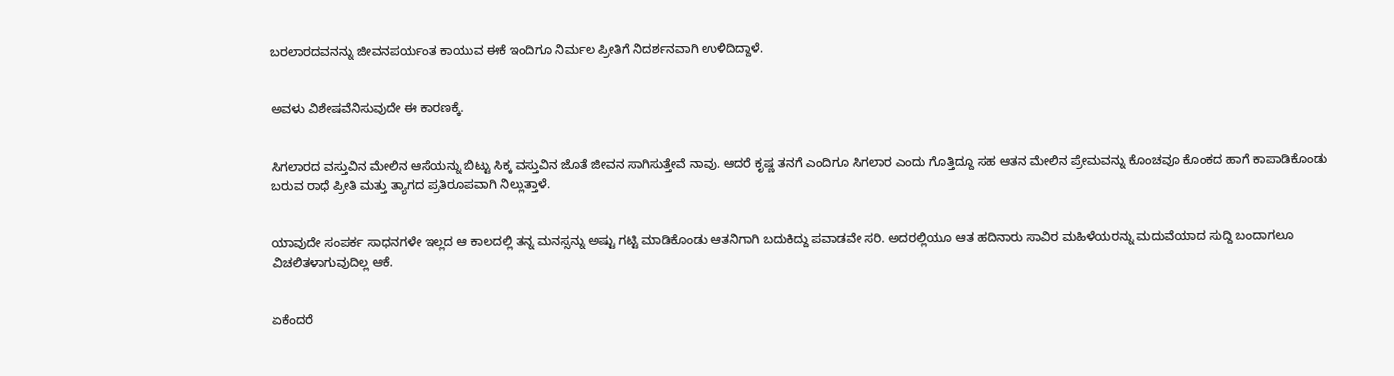ಬರಲಾರದವನನ್ನು ಜೀವನಪರ್ಯಂತ ಕಾಯುವ ಈಕೆ ಇಂದಿಗೂ ನಿರ್ಮಲ ಪ್ರೀತಿಗೆ ನಿದರ್ಶನವಾಗಿ ಉಳಿದಿದ್ದಾಳೆ.


ಅವಳು ವಿಶೇಷವೆನಿಸುವುದೇ ಈ‌‌ ಕಾರಣಕ್ಕೆ.


ಸಿಗಲಾರದ ವಸ್ತುವಿನ ಮೇಲಿನ ಆಸೆಯನ್ನು ಬಿಟ್ಟು ಸಿಕ್ಕ ವಸ್ತುವಿನ ಜೊತೆ ಜೀವನ ಸಾಗಿಸುತ್ತೇವೆ ನಾವು. ಆದರೆ ಕೃಷ್ಣ ತನಗೆ ಎಂದಿಗೂ ಸಿಗಲಾರ ಎಂದು ಗೊತ್ತಿದ್ದೂ ಸಹ ಆತನ ಮೇಲಿನ‌ ಪ್ರೇಮವನ್ನು ಕೊಂಚವೂ ಕೊಂಕದ ಹಾಗೆ ಕಾಪಾಡಿಕೊಂಡು ಬರುವ ರಾಧೆ ಪ್ರೀತಿ ಮತ್ತು ತ್ಯಾಗದ ಪ್ರತಿರೂಪವಾಗಿ ನಿಲ್ಲುತ್ತಾಳೆ.


ಯಾವುದೇ ಸಂಪರ್ಕ ಸಾಧನಗಳೇ ಇಲ್ಲದ ಆ ಕಾಲದಲ್ಲಿ ತನ್ನ ಮನಸ್ಸನ್ನು ಅಷ್ಟು ಗಟ್ಟಿ ಮಾಡಿಕೊಂಡು ಆತನಿಗಾಗಿ ಬದುಕಿದ್ದು ಪವಾಡವೇ ಸರಿ. ಅದರಲ್ಲಿಯೂ ಆತ ಹದಿನಾರು ಸಾವಿರ ಮಹಿಳೆಯರನ್ನು ಮದುವೆಯಾದ ಸುದ್ದಿ ಬಂದಾಗಲೂ ವಿಚಲಿತಳಾಗುವುದಿಲ್ಲ ಆಕೆ.


ಏಕೆಂದರೆ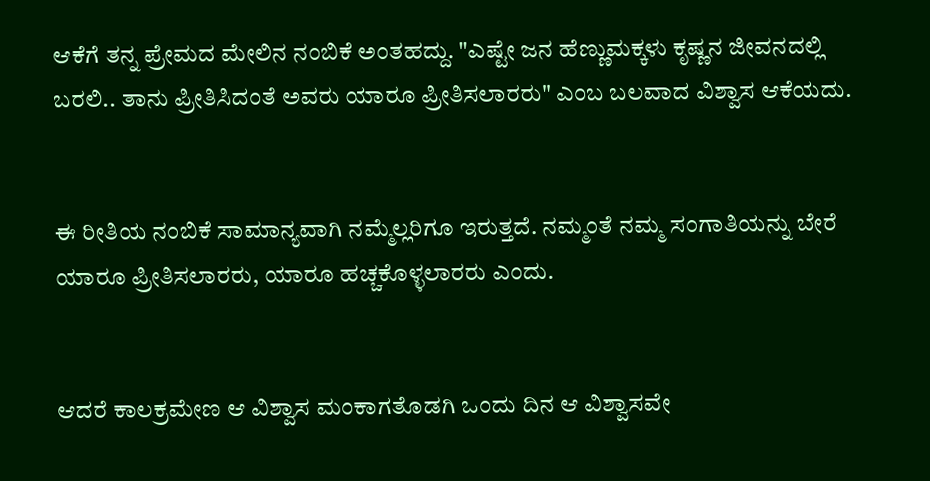ಆಕೆಗೆ ತನ್ನ ಪ್ರೇಮದ ಮೇಲಿನ ನಂಬಿಕೆ ಅಂತಹದ್ದು. "ಎಷ್ಟೇ ಜನ ಹೆಣ್ಣುಮಕ್ಕಳು ಕೃಷ್ಣನ ಜೀವನದಲ್ಲಿ ಬರಲಿ.. ತಾನು ಪ್ರೀತಿಸಿದಂತೆ ಅವರು ಯಾರೂ ಪ್ರೀತಿಸಲಾರರು" ಎಂಬ ಬಲವಾದ ವಿಶ್ವಾಸ ಆಕೆಯದು.


ಈ ರೀತಿಯ ನಂಬಿಕೆ ಸಾಮಾನ್ಯವಾಗಿ ನಮ್ಮೆಲ್ಲರಿಗೂ ಇರುತ್ತದೆ. ನಮ್ಮಂತೆ ನಮ್ಮ ಸಂಗಾತಿಯನ್ನು ಬೇರೆ ಯಾರೂ ಪ್ರೀತಿಸಲಾರರು, ಯಾರೂ ಹಚ್ಚಕೊಳ್ಳಲಾರರು ಎಂದು.


ಆದರೆ ಕಾಲಕ್ರಮೇಣ ಆ ವಿಶ್ವಾಸ ಮಂಕಾಗತೊಡಗಿ ಒಂದು ದಿನ ಆ ವಿಶ್ವಾಸವೇ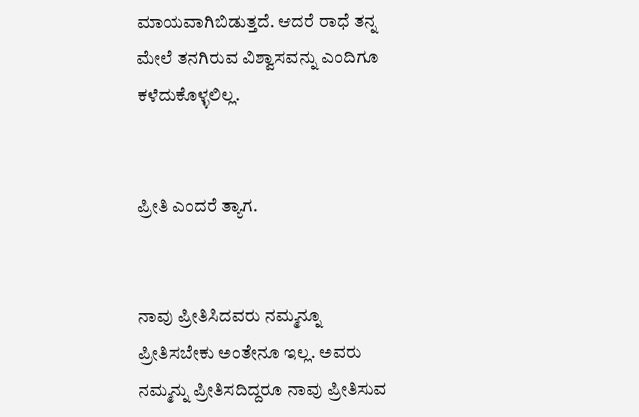ಮಾಯವಾಗಿಬಿಡುತ್ತದೆ. ಆದರೆ ರಾಧೆ ತನ್ನ ಮೇಲೆ ತನಗಿರುವ ವಿಶ್ವಾಸವನ್ನು ಎಂದಿಗೂ ಕಳೆದುಕೊಳ್ಳಲಿಲ್ಲ.


ಪ್ರೀತಿ ಎಂದರೆ ತ್ಯಾಗ.


ನಾವು ಪ್ರೀತಿಸಿದವರು ನಮ್ಮನ್ನೂ ಪ್ರೀತಿಸಬೇಕು ಅಂತೇನೂ ಇಲ್ಲ. ಅವರು ನಮ್ಮನ್ನು ಪ್ರೀತಿಸದಿದ್ದರೂ ನಾವು ಪ್ರೀತಿಸುವ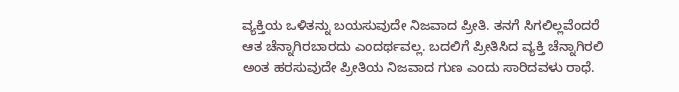ವ್ಯಕ್ತಿಯ ಒಳಿತನ್ನು ಬಯಸುವುದೇ ನಿಜವಾದ ಪ್ರೀತಿ. ತನಗೆ ಸಿಗಲಿಲ್ಲವೆಂದರೆ ಆತ ಚೆನ್ನಾಗಿರಬಾರದು ಎಂದರ್ಥವಲ್ಲ. ಬದಲಿಗೆ ಪ್ರೀತಿಸಿದ ವ್ಯಕ್ತಿ ಚೆನ್ನಾಗಿರಲಿ ಅಂತ ಹರಸುವುದೇ ಪ್ರೀತಿಯ ನಿಜವಾದ ಗುಣ ಎಂದು ಸಾರಿದವಳು ರಾಧೆ.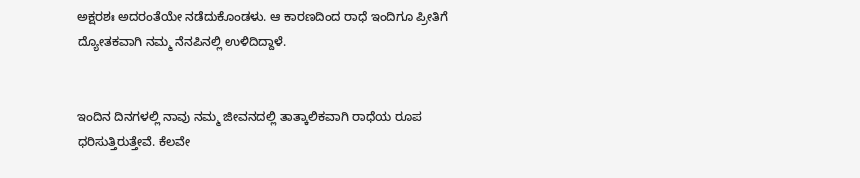ಅಕ್ಷರಶಃ ಅದರಂತೆಯೇ ನಡೆದುಕೊಂಡಳು. ಆ ಕಾರಣದಿಂದ ರಾಧೆ ಇಂದಿಗೂ ಪ್ರೀತಿಗೆ ದ್ಯೋತಕವಾಗಿ ನಮ್ಮ ನೆನಪಿನಲ್ಲಿ ಉಳಿದಿದ್ದಾಳೆ.


ಇಂದಿನ ದಿನಗಳಲ್ಲಿ ನಾವು ನಮ್ಮ ಜೀವನದಲ್ಲಿ ತಾತ್ಕಾಲಿಕವಾಗಿ ರಾಧೆಯ ರೂಪ ಧರಿಸುತ್ತಿರುತ್ತೇವೆ. ಕೆಲವೇ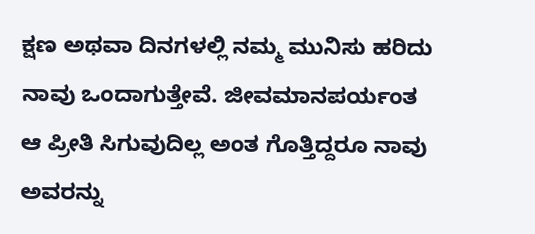ಕ್ಷಣ ಅಥವಾ ದಿನಗಳಲ್ಲಿ ನಮ್ಮ ಮುನಿಸು ಹರಿದು ನಾವು ಒಂದಾಗುತ್ತೇವೆ. ಜೀವಮಾನಪರ್ಯಂತ ಆ ಪ್ರೀತಿ ಸಿಗುವುದಿಲ್ಲ ಅಂತ ಗೊತ್ತಿದ್ದರೂ ನಾವು ಅವರನ್ನು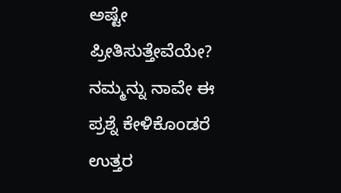ಅಷ್ಟೇ ಪ್ರೀತಿಸುತ್ತೇವೆಯೇ? ನಮ್ಮನ್ನು ನಾವೇ ಈ ಪ್ರಶ್ನೆ ಕೇಳಿಕೊಂಡರೆ ಉತ್ತರ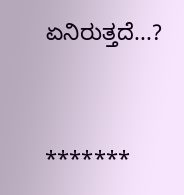ಏನಿರುತ್ತದೆ...?


*******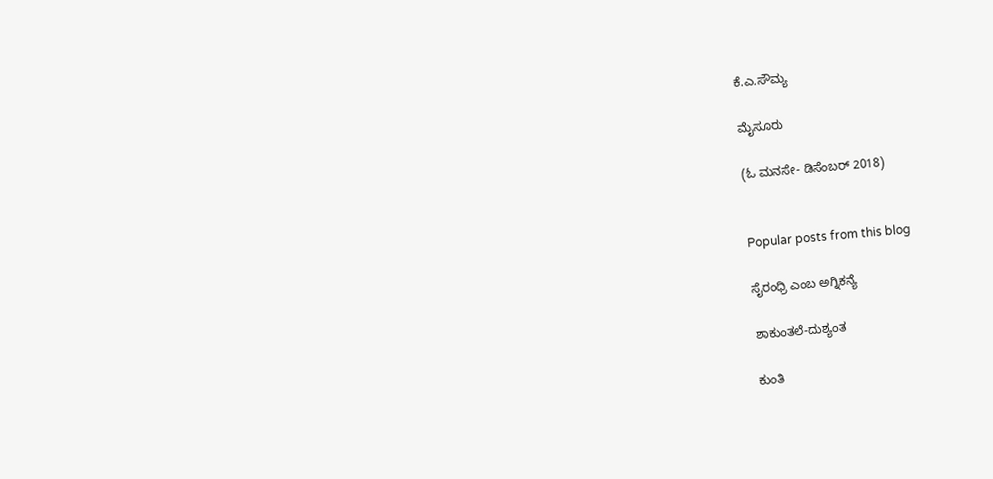ಕೆ.ಎ.ಸೌಮ್ಯ

ಮೈಸೂರು

(ಓ ಮನಸೇ- ಡಿಸೆಂಬರ್ 2018)


Popular posts from this blog

ಸೈರಂಧ್ರಿ ಎಂಬ ಅಗ್ನಿಕನ್ಯೆ

ಶಾಕುಂತಲೆ-ದುಶ್ಯಂತ

ಕುಂತಿ